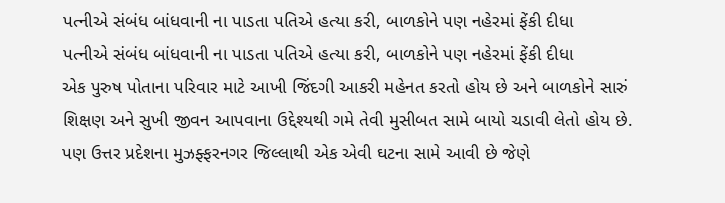પત્નીએ સંબંધ બાંધવાની ના પાડતા પતિએ હત્યા કરી, બાળકોને પણ નહેરમાં ફેંકી દીધા
પત્નીએ સંબંધ બાંધવાની ના પાડતા પતિએ હત્યા કરી, બાળકોને પણ નહેરમાં ફેંકી દીધા
એક પુરુષ પોતાના પરિવાર માટે આખી જિંદગી આકરી મહેનત કરતો હોય છે અને બાળકોને સારું શિક્ષણ અને સુખી જીવન આપવાના ઉદ્દેશ્યથી ગમે તેવી મુસીબત સામે બાયો ચડાવી લેતો હોય છે. પણ ઉત્તર પ્રદેશના મુઝફ્ફરનગર જિલ્લાથી એક એવી ઘટના સામે આવી છે જેણે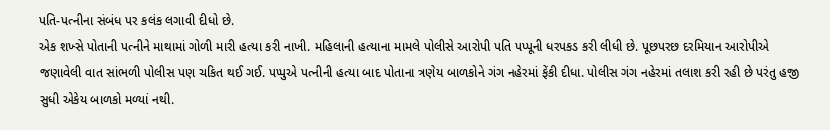પતિ-પત્નીના સંબંધ પર કલંક લગાવી દીધો છે.
એક શખ્સે પોતાની પત્નીને માથામાં ગોળી મારી હત્યા કરી નાખી. મહિલાની હત્યાના મામલે પોલીસે આરોપી પતિ પપ્પૂની ધરપકડ કરી લીધી છે. પૂછપરછ દરમિયાન આરોપીએ જણાવેલી વાત સાંભળી પોલીસ પણ ચકિત થઈ ગઈ. પપ્પુએ પત્નીની હત્યા બાદ પોતાના ત્રણેય બાળકોને ગંગ નહેરમાં ફેંકી દીધા. પોલીસ ગંગ નહેરમાં તલાશ કરી રહી છે પરંતુ હજી સુધી એકેય બાળકો મળ્યાં નથી.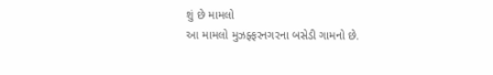શું છે મામલો
આ મામલો મુઝફ્ફરનગરના બસેડી ગામનો છે.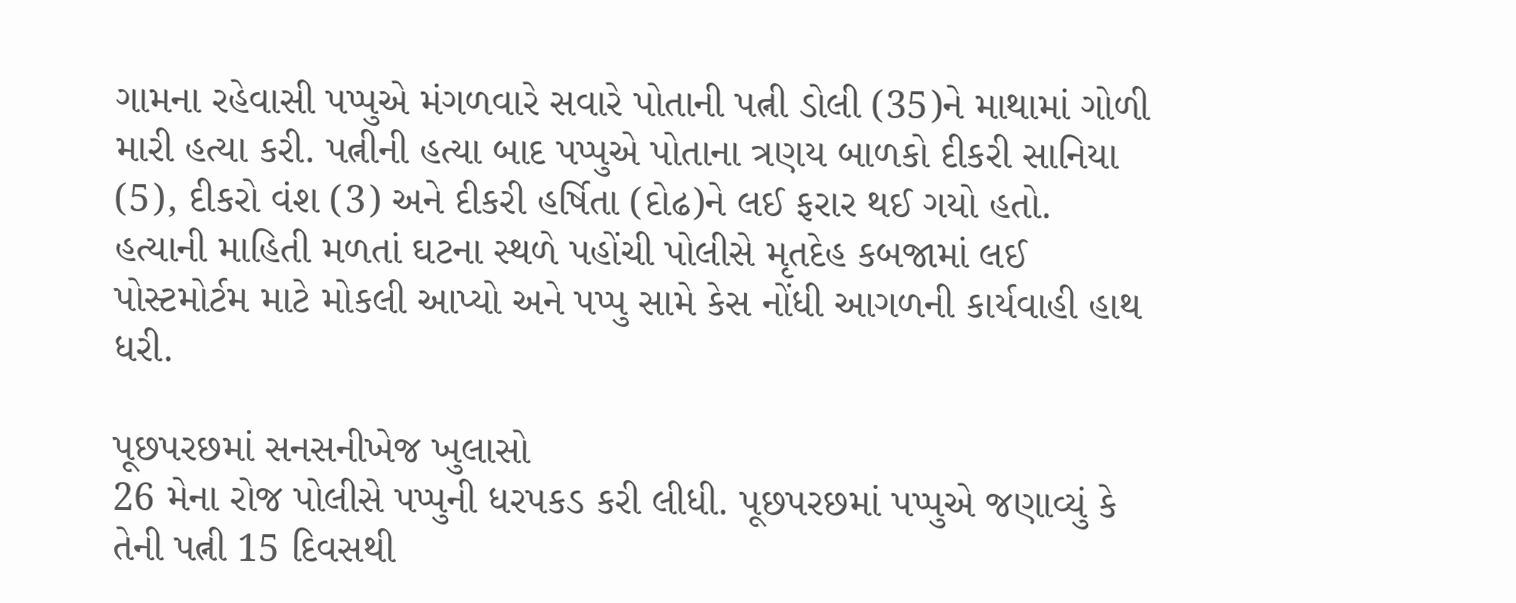ગામના રહેવાસી પપ્પુએ મંગળવારે સવારે પોતાની પત્ની ડોલી (35)ને માથામાં ગોળી મારી હત્યા કરી. પત્નીની હત્યા બાદ પપ્પુએ પોતાના ત્રણય બાળકો દીકરી સાનિયા (5), દીકરો વંશ (3) અને દીકરી હર્ષિતા (દોઢ)ને લઈ ફરાર થઈ ગયો હતો. હત્યાની માહિતી મળતાં ઘટના સ્થળે પહોંચી પોલીસે મૃતદેહ કબજામાં લઈ પોસ્ટમોર્ટમ માટે મોકલી આપ્યો અને પપ્પુ સામે કેસ નોંધી આગળની કાર્યવાહી હાથ ધરી.

પૂછપરછમાં સનસનીખેજ ખુલાસો
26 મેના રોજ પોલીસે પપ્પુની ધરપકડ કરી લીધી. પૂછપરછમાં પપ્પુએ જણાવ્યું કે તેની પત્ની 15 દિવસથી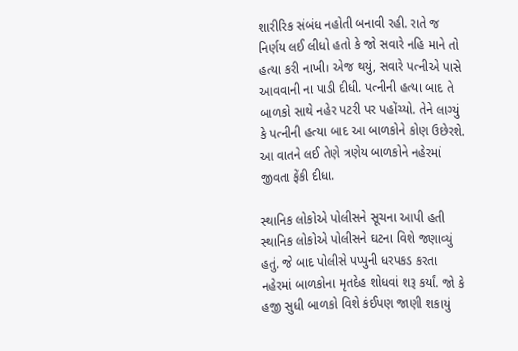શારીરિક સંબંધ નહોતી બનાવી રહી. રાતે જ નિર્ણય લઈ લીધો હતો કે જો સવારે નહિ માને તો હત્યા કરી નાખી। એજ થયું, સવારે પત્નીએ પાસે આવવાની ના પાડી દીધી. પત્નીની હત્યા બાદ તે બાળકો સાથે નહેર પટરી પર પહોંચ્યો. તેને લાગ્યું કે પત્નીની હત્યા બાદ આ બાળકોને કોણ ઉછેરશે. આ વાતને લઈ તેણે ત્રણેય બાળકોને નહેરમાં જીવતા ફેંકી દીધા.

સ્થાનિક લોકોએ પોલીસને સૂચના આપી હતી
સ્થાનિક લોકોએ પોલીસને ઘટના વિશે જણાવ્યું હતું. જે બાદ પોલીસે પપ્પુની ધરપકડ કરતા નહેરમાં બાળકોના મૃતદેહ શોધવાં શરૂ કર્યાં. જો કે હજી સુધી બાળકો વિશે કંઈપણ જાણી શકાયું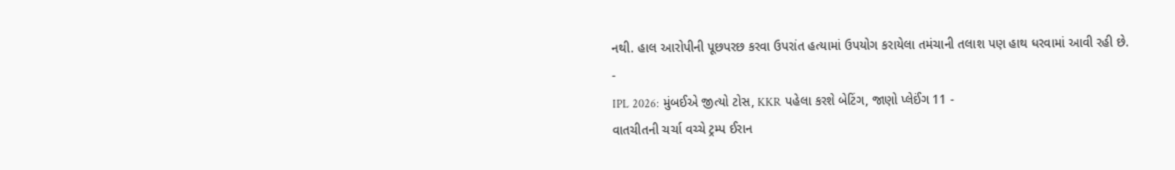નથી. હાલ આરોપીની પૂછપરછ કરવા ઉપરાંત હત્યામાં ઉપયોગ કરાયેલા તમંચાની તલાશ પણ હાથ ધરવામાં આવી રહી છે.
-
IPL 2026: મુંબઈએ જીત્યો ટોસ, KKR પહેલા કરશે બેટિંગ, જાણો પ્લેઈંગ 11 -
વાતચીતની ચર્ચા વચ્ચે ટ્રમ્પ ઈરાન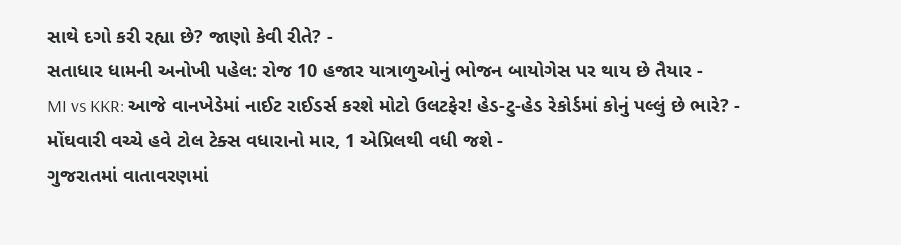સાથે દગો કરી રહ્યા છે? જાણો કેવી રીતે? -
સતાધાર ધામની અનોખી પહેલ: રોજ 10 હજાર યાત્રાળુઓનું ભોજન બાયોગેસ પર થાય છે તૈયાર -
MI vs KKR: આજે વાનખેડેમાં નાઈટ રાઈડર્સ કરશે મોટો ઉલટફેર! હેડ-ટુ-હેડ રેકોર્ડમાં કોનું પલ્લું છે ભારે? -
મોંઘવારી વચ્ચે હવે ટોલ ટેક્સ વધારાનો માર, 1 એપ્રિલથી વધી જશે -
ગુજરાતમાં વાતાવરણમાં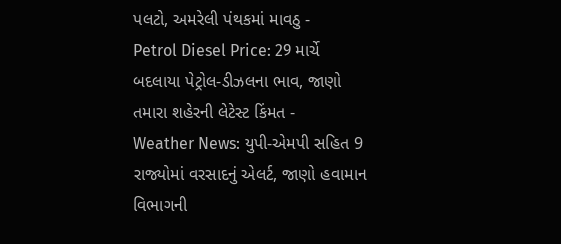પલટો, અમરેલી પંથકમાં માવઠુ -
Petrol Diesel Price: 29 માર્ચે બદલાયા પેટ્રોલ-ડીઝલના ભાવ, જાણો તમારા શહેરની લેટેસ્ટ કિંમત -
Weather News: યુપી-એમપી સહિત 9 રાજ્યોમાં વરસાદનું એલર્ટ, જાણો હવામાન વિભાગની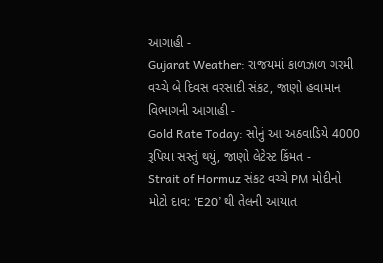આગાહી -
Gujarat Weather: રાજયમાં કાળઝાળ ગરમી વચ્ચે બે દિવસ વરસાદી સંકટ, જાણો હવામાન વિભાગની આગાહી -
Gold Rate Today: સોનું આ અઠવાડિયે 4000 રૂપિયા સસ્તું થયું, જાણો લેટેસ્ટ કિંમત -
Strait of Hormuz સંકટ વચ્ચે PM મોદીનો મોટો દાવ: ‘E20’ થી તેલની આયાત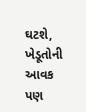ઘટશે, ખેડૂતોની આવક પણ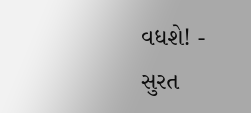વધશે! -
સુરત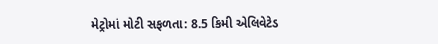મેટ્રોમાં મોટી સફળતા: 8.5 કિમી એલિવેટેડ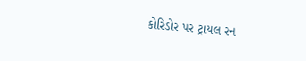કોરિડોર પર ટ્રાયલ રન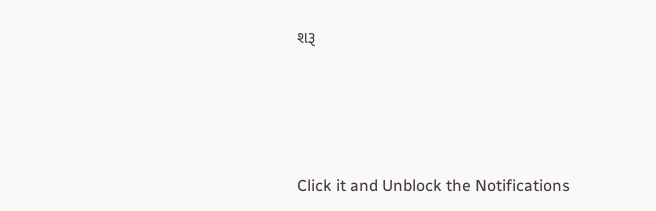શરૂ






Click it and Unblock the Notifications